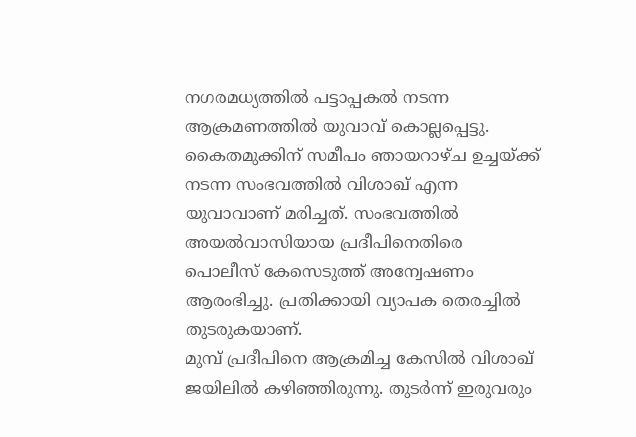നഗരമധ്യത്തിൽ പട്ടാപ്പകൽ നടന്ന ആക്രമണത്തിൽ യുവാവ് കൊല്ലപ്പെട്ടു. കൈതമുക്കിന് സമീപം ഞായറാഴ്ച ഉച്ചയ്ക്ക് നടന്ന സംഭവത്തിൽ വിശാഖ് എന്ന യുവാവാണ് മരിച്ചത്. സംഭവത്തിൽ അയൽവാസിയായ പ്രദീപിനെതിരെ പൊലീസ് കേസെടുത്ത് അന്വേഷണം ആരംഭിച്ചു. പ്രതിക്കായി വ്യാപക തെരച്ചിൽ തുടരുകയാണ്.
മുമ്പ് പ്രദീപിനെ ആക്രമിച്ച കേസിൽ വിശാഖ് ജയിലിൽ കഴിഞ്ഞിരുന്നു. തുടർന്ന് ഇരുവരും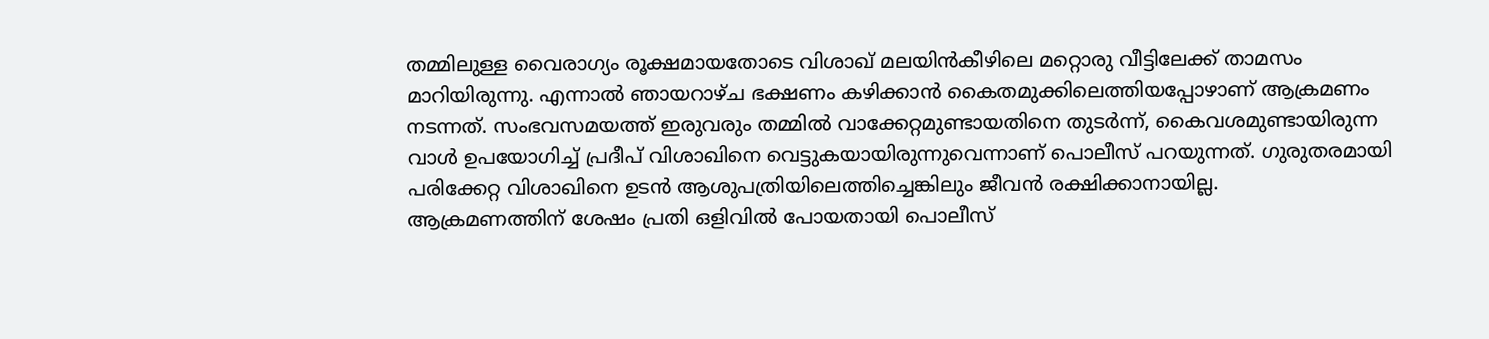തമ്മിലുള്ള വൈരാഗ്യം രൂക്ഷമായതോടെ വിശാഖ് മലയിൻകീഴിലെ മറ്റൊരു വീട്ടിലേക്ക് താമസം മാറിയിരുന്നു. എന്നാൽ ഞായറാഴ്ച ഭക്ഷണം കഴിക്കാൻ കൈതമുക്കിലെത്തിയപ്പോഴാണ് ആക്രമണം നടന്നത്. സംഭവസമയത്ത് ഇരുവരും തമ്മിൽ വാക്കേറ്റമുണ്ടായതിനെ തുടർന്ന്, കൈവശമുണ്ടായിരുന്ന വാൾ ഉപയോഗിച്ച് പ്രദീപ് വിശാഖിനെ വെട്ടുകയായിരുന്നുവെന്നാണ് പൊലീസ് പറയുന്നത്. ഗുരുതരമായി പരിക്കേറ്റ വിശാഖിനെ ഉടൻ ആശുപത്രിയിലെത്തിച്ചെങ്കിലും ജീവൻ രക്ഷിക്കാനായില്ല.
ആക്രമണത്തിന് ശേഷം പ്രതി ഒളിവിൽ പോയതായി പൊലീസ്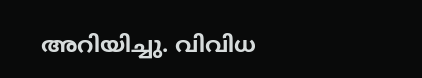അറിയിച്ചു. വിവിധ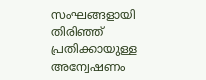സംഘങ്ങളായി തിരിഞ്ഞ് പ്രതിക്കായുള്ള അന്വേഷണം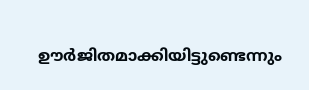ഊർജിതമാക്കിയിട്ടുണ്ടെന്നും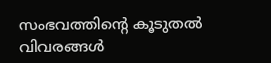സംഭവത്തിന്റെ കൂടുതൽ വിവരങ്ങൾ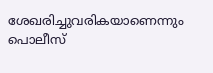ശേഖരിച്ചുവരികയാണെന്നും പൊലീസ്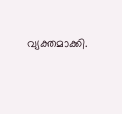വ്യക്തമാക്കി.